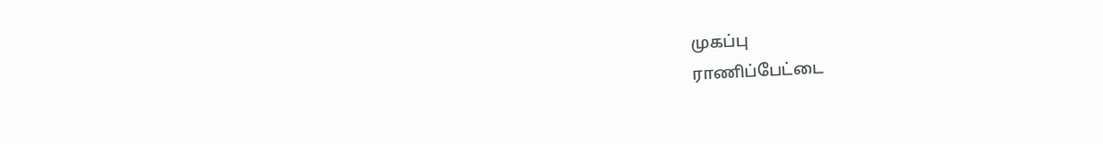முகப்பு
ராணிப்பேட்டை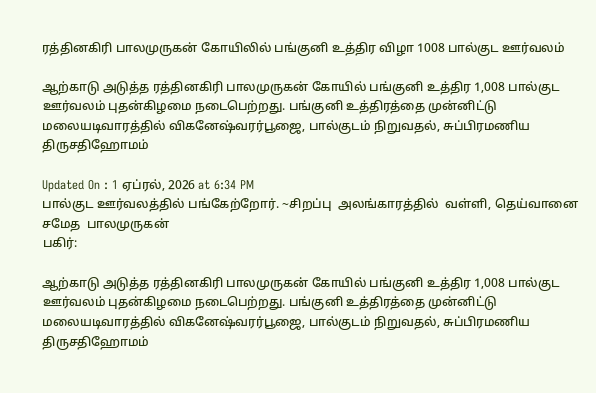ரத்தினகிரி பாலமுருகன் கோயிலில் பங்குனி உத்திர விழா 1008 பால்குட ஊர்வலம்

ஆற்காடு அடுத்த ரத்தினகிரி பாலமுருகன் கோயில் பங்குனி உத்திர 1,008 பால்குட ஊர்வலம் புதன்கிழமை நடைபெற்றது. பங்குனி உத்திரத்தை முன்னிட்டு மலையடிவாரத்தில் விகனேஷ்வரர்பூஜை, பால்குடம் நிறுவதல், சுப்பிரமணிய திருசதிஹோமம்

Updated On : 1 ஏப்ரல், 2026 at 6:34 PM
பால்குட ஊர்வலத்தில் பங்கேற்றோர். ~சிறப்பு  அலங்காரத்தில்  வள்ளி, தெய்வானை  சமேத  பாலமுருகன்
பகிர்:

ஆற்காடு அடுத்த ரத்தினகிரி பாலமுருகன் கோயில் பங்குனி உத்திர 1,008 பால்குட ஊர்வலம் புதன்கிழமை நடைபெற்றது. பங்குனி உத்திரத்தை முன்னிட்டு மலையடிவாரத்தில் விகனேஷ்வரர்பூஜை, பால்குடம் நிறுவதல், சுப்பிரமணிய திருசதிஹோமம்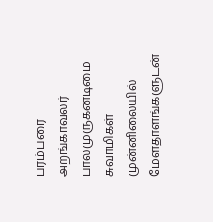பரம்பரை அறங்காவலர் பாலமுருகனடிமை சுவாமிகள் முன்னிலையில் மேளதாளங்களுடன்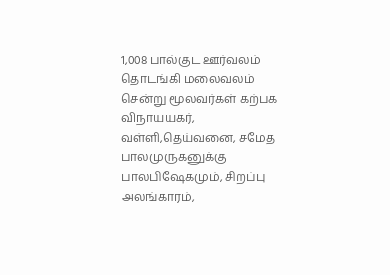1,008 பால்குட ஊர்வலம் தொடங்கி மலைவலம் சென்று மூலவர்கள் கற்பக விநாயயகர், வள்ளி,தெய்வனை, சமேத பாலமுருகனுக்கு பாலபிஷேகமும், சிறப்பு அலங்காரம்,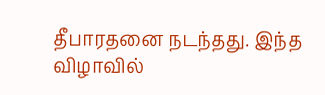தீபாரதனை நடந்தது. இந்த விழாவில்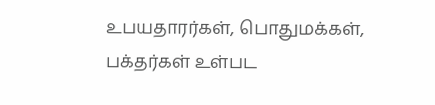உபயதாரர்கள், பொதுமக்கள், பக்தர்கள் உள்பட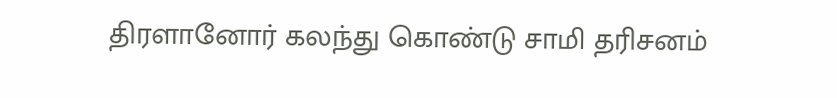திரளானோர் கலந்து கொண்டு சாமி தரிசனம்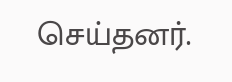செய்தனர்.